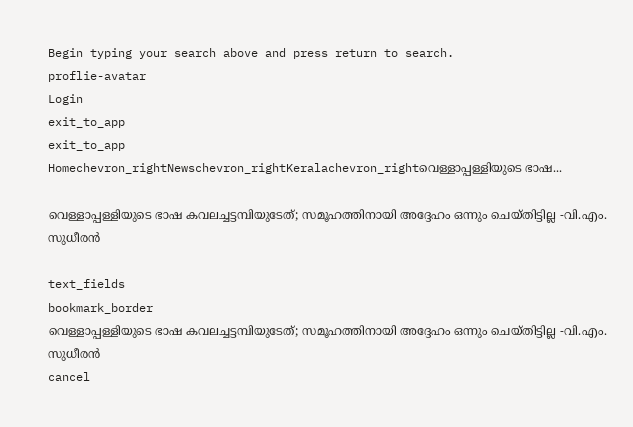Begin typing your search above and press return to search.
proflie-avatar
Login
exit_to_app
exit_to_app
Homechevron_rightNewschevron_rightKeralachevron_rightവെള്ളാപ്പള്ളിയുടെ ഭാഷ...

വെള്ളാപ്പള്ളിയുടെ ഭാഷ കവലച്ചട്ടമ്പിയുടേത്; സമൂഹത്തിനായി അദ്ദേഹം ഒന്നും ചെയ്തിട്ടില്ല -വി.എം. സുധീരൻ

text_fields
bookmark_border
വെള്ളാപ്പള്ളിയുടെ ഭാഷ കവലച്ചട്ടമ്പിയുടേത്; സമൂഹത്തിനായി അദ്ദേഹം ഒന്നും ചെയ്തിട്ടില്ല -വി.എം. സുധീരൻ
cancel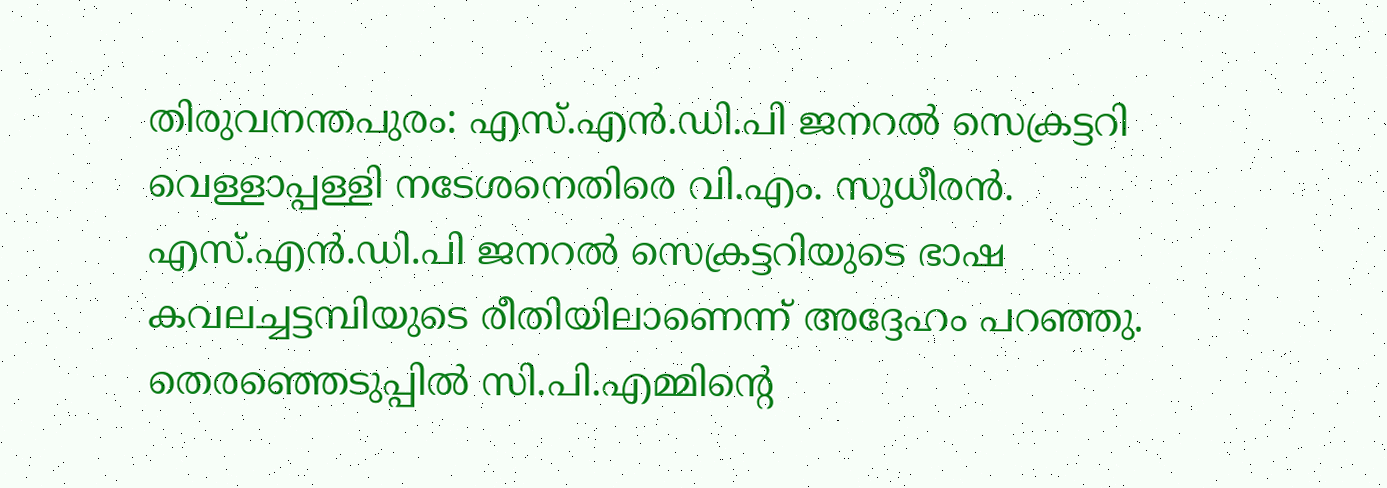തിരുവനന്തപുരം: എസ്.എൻ.ഡി.പി ജനറൽ സെക്രട്ടറി വെള്ളാപ്പള്ളി നടേശനെതിരെ വി.എം. സുധീരൻ. എസ്.എൻ.ഡി.പി ജനറൽ സെക്രട്ടറിയുടെ ഭാഷ കവലച്ചട്ടമ്പിയുടെ രീതിയിലാണെന്ന് അദ്ദേഹം പറഞ്ഞു. തെരഞ്ഞെടുപ്പിൽ സി.പി.എമ്മിന്റെ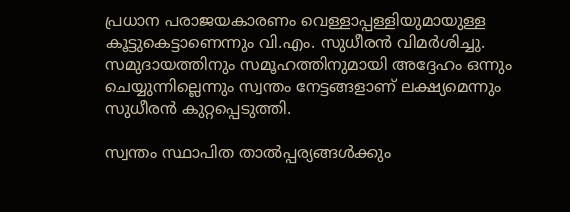പ്രധാന പരാജയകാരണം വെള്ളാപ്പള്ളിയുമായുള്ള കൂട്ടുകെട്ടാണെന്നും വി.എം. സുധീരൻ വിമർശിച്ചു. സമുദായത്തിനും സമൂഹത്തിനുമായി അദ്ദേഹം ഒന്നും ചെയ്യുന്നില്ലെന്നും സ്വന്തം നേട്ടങ്ങളാണ് ലക്ഷ്യമെന്നും സുധീരൻ കുറ്റപ്പെടുത്തി.

സ്വന്തം സ്ഥാപിത താൽപ്പര്യങ്ങൾക്കും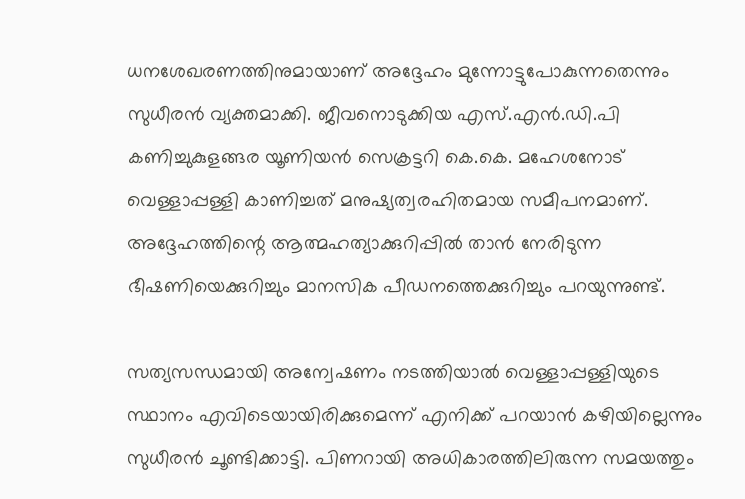ധനശേഖരണത്തിനുമായാണ് അദ്ദേഹം മുന്നോട്ടുപോകുന്നതെന്നും സുധീരൻ വ്യക്തമാക്കി. ജീവനൊടുക്കിയ എസ്.എൻ.ഡി.പി കണിച്ചുകുളങ്ങര യൂണിയൻ സെക്രട്ടറി കെ.കെ. മഹേശനോട് വെള്ളാപ്പള്ളി കാണിച്ചത് മനുഷ്യത്വരഹിതമായ സമീപനമാണ്. അദ്ദേഹത്തിന്റെ ആത്മഹത്യാക്കുറിപ്പിൽ താൻ നേരിടുന്ന ഭീഷണിയെക്കുറിച്ചും മാനസിക പീഡനത്തെക്കുറിച്ചും പറയുന്നുണ്ട്.

സത്യസന്ധമായി അന്വേഷണം നടത്തിയാൽ വെള്ളാപ്പള്ളിയുടെ സ്ഥാനം എവിടെയായിരിക്കുമെന്ന് എനിക്ക് പറയാൻ കഴിയില്ലെന്നും സുധീരൻ ചൂണ്ടിക്കാട്ടി. പിണറായി അധികാരത്തിലിരുന്ന സമയത്തും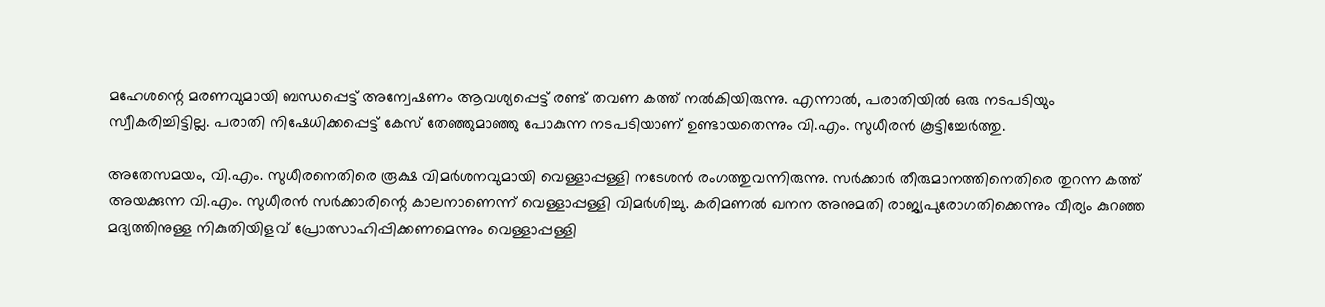മഹേശന്റെ മരണവുമായി ബന്ധപ്പെട്ട് അന്വേഷണം ആവശ്യപ്പെട്ട് രണ്ട് തവണ കത്ത് നൽകിയിരുന്നു. എന്നാൽ, പരാതിയിൽ ഒരു നടപടിയും സ്വീകരിച്ചിട്ടില്ല. പരാതി നിഷേധിക്കപ്പെട്ട് കേസ് തേഞ്ഞുമാഞ്ഞു പോകുന്ന നടപടിയാണ് ഉണ്ടായതെന്നും വി.എം. സുധീരൻ കൂട്ടിച്ചേർത്തു.

അതേസമയം, വി.എം. സുധീരനെതിരെ രൂക്ഷ വിമർശനവുമായി വെള്ളാപ്പള്ളി നടേശൻ രംഗത്തുവന്നിരുന്നു. സർക്കാർ തീരുമാനത്തിനെതിരെ തുറന്ന കത്ത് അയക്കുന്ന വി.എം. സുധീരൻ സർക്കാരിന്റെ കാലനാണെന്ന് വെള്ളാപ്പള്ളി വിമർശിച്ചു. കരിമണൽ ഖനന അനുമതി രാജ്യപുരോഗതിക്കെന്നും വീര്യം കുറഞ്ഞ മദ്യത്തിനുള്ള നികുതിയിളവ് പ്രോത്സാഹിപ്പിക്കണമെന്നും വെള്ളാപ്പള്ളി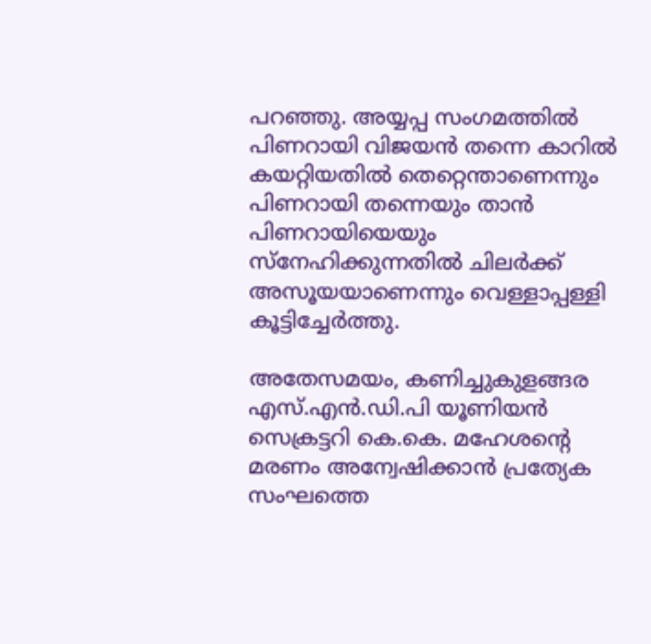പറഞ്ഞു. അയ്യപ്പ സംഗമത്തിൽ പിണറായി വിജയൻ തന്നെ കാറിൽ കയറ്റിയതിൽ തെറ്റെന്താണെന്നും പിണറായി തന്നെയും താൻ പിണറായിയെയും സ്നേഹിക്കുന്നതിൽ ചിലർക്ക് അസൂയയാണെന്നും വെള്ളാപ്പള്ളി കൂട്ടിച്ചേർത്തു.

അതേസമയം, കണിച്ചുകുളങ്ങര എസ്.എൻ.ഡി.പി യൂണിയൻ സെക്രട്ടറി കെ.കെ. മഹേശന്റെ മരണം അന്വേഷിക്കാൻ പ്രത്യേക സംഘത്തെ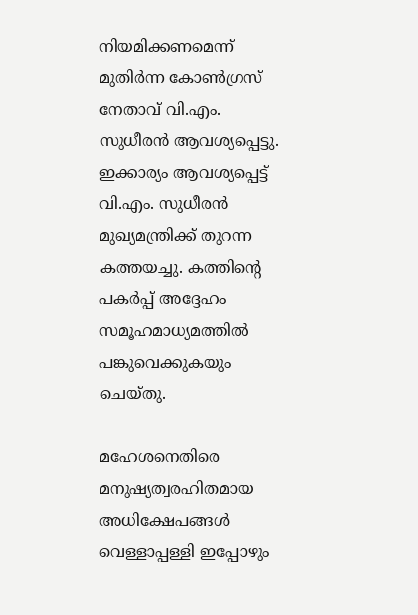നിയമിക്കണമെന്ന് മുതിർന്ന കോൺഗ്രസ് നേതാവ് വി.എം. സുധീരൻ ആവശ്യപ്പെട്ടു. ഇക്കാര്യം ആവശ്യപ്പെട്ട് വി.എം. സുധീരൻ മുഖ്യമന്ത്രിക്ക് തുറന്ന കത്തയച്ചു. കത്തിന്റെ പകർപ്പ് അദ്ദേഹം സമൂഹമാധ്യമത്തിൽ പങ്കുവെക്കുകയും ചെയ്തു.

മഹേശനെതിരെ മനുഷ്യത്വരഹിതമായ അധിക്ഷേപങ്ങൾ വെള്ളാപ്പള്ളി ഇപ്പോഴും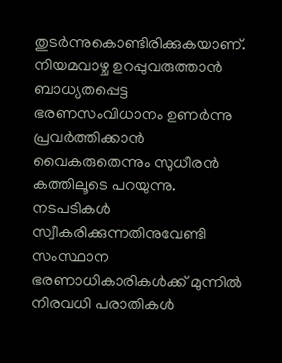തുടർന്നുകൊണ്ടിരിക്കുകയാണ്. നിയമവാഴ്ച ഉറപ്പുവരുത്താൻ ബാധ്യതപ്പെട്ട ഭരണസംവിധാനം ഉണർന്നു പ്രവർത്തിക്കാൻ വൈകരുതെന്നും സുധീരൻ കത്തിലൂടെ പറയുന്നു. നടപടികൾ സ്വീകരിക്കുന്നതിനുവേണ്ടി സംസ്ഥാന ഭരണാധികാരികൾക്ക് മുന്നിൽ നിരവധി പരാതികൾ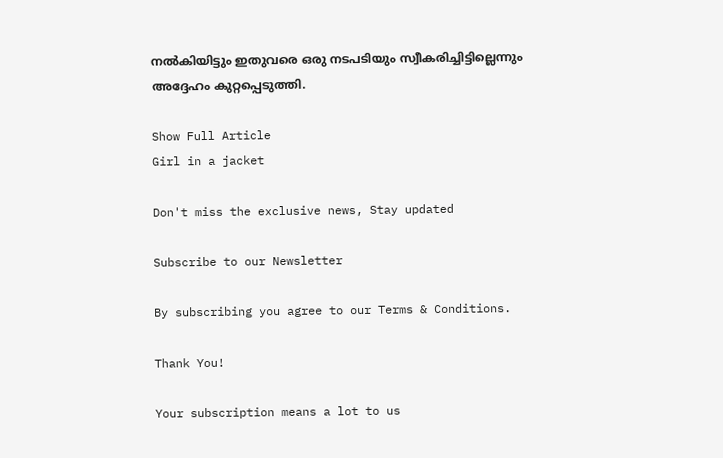നൽകിയിട്ടും ഇതുവരെ ഒരു നടപടിയും സ്വീകരിച്ചിട്ടില്ലെന്നും അദ്ദേഹം കുറ്റപ്പെടുത്തി.

Show Full Article
Girl in a jacket

Don't miss the exclusive news, Stay updated

Subscribe to our Newsletter

By subscribing you agree to our Terms & Conditions.

Thank You!

Your subscription means a lot to us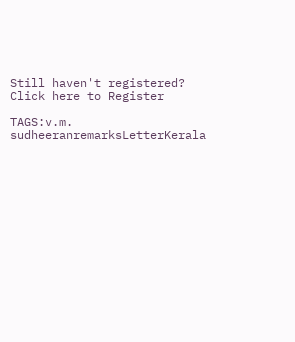Still haven't registered? Click here to Register

TAGS:v.m. sudheeranremarksLetterKerala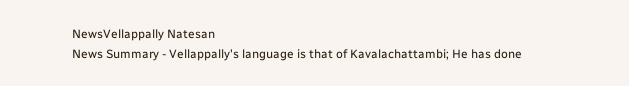NewsVellappally Natesan
News Summary - Vellappally's language is that of Kavalachattambi; He has done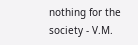nothing for the society - V.M.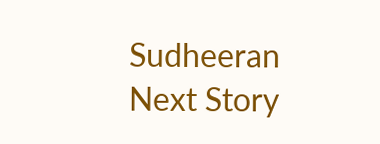Sudheeran
Next Story